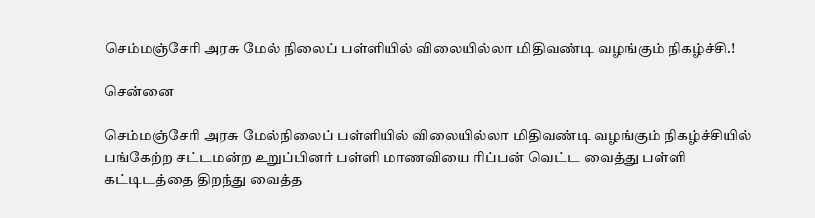செம்மஞ்சேரி அரசு மேல் நிலைப் பள்ளியில் விலையில்லா மிதிவண்டி வழங்கும் நிகழ்ச்சி.!

சென்னை

செம்மஞ்சேரி அரசு மேல்நிலைப் பள்ளியில் விலையில்லா மிதிவண்டி வழங்கும் நிகழ்ச்சியில் பங்கேற்ற சட்டமன்ற உறுப்பினர் பள்ளி மாணவியை ரிப்பன் வெட்ட வைத்து பள்ளி கட்டிடத்தை திறந்து வைத்த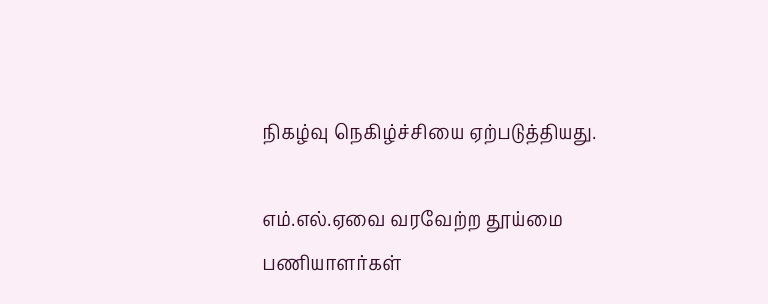நிகழ்வு நெகிழ்ச்சியை ஏற்படுத்தியது.

எம்.எல்.ஏவை வரவேற்ற தூய்மை பணியாளர்கள்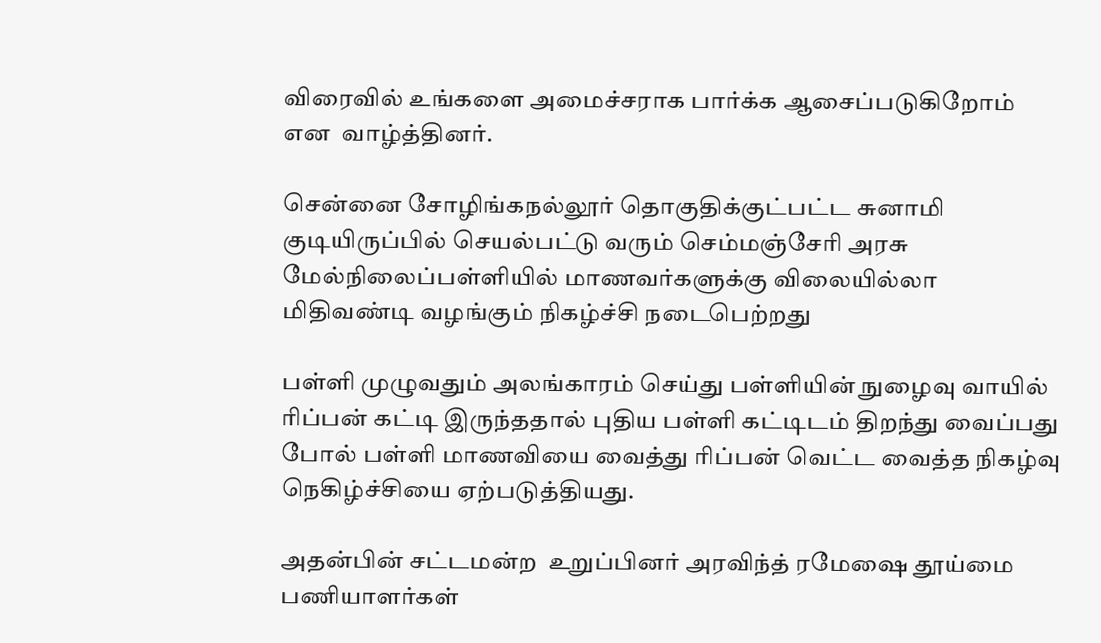விரைவில் உங்களை அமைச்சராக பார்க்க ஆசைப்படுகிறோம் என  வாழ்த்தினர்.

சென்னை சோழிங்கநல்லூர் தொகுதிக்குட்பட்ட சுனாமி குடியிருப்பில் செயல்பட்டு வரும் செம்மஞ்சேரி அரசு மேல்நிலைப்பள்ளியில் மாணவர்களுக்கு விலையில்லா மிதிவண்டி வழங்கும் நிகழ்ச்சி நடைபெற்றது

பள்ளி முழுவதும் அலங்காரம் செய்து பள்ளியின் நுழைவு வாயில் ரிப்பன் கட்டி இருந்ததால் புதிய பள்ளி கட்டிடம் திறந்து வைப்பது போல் பள்ளி மாணவியை வைத்து ரிப்பன் வெட்ட வைத்த நிகழ்வு நெகிழ்ச்சியை ஏற்படுத்தியது.

அதன்பின் சட்டமன்ற  உறுப்பினர் அரவிந்த் ரமேஷை தூய்மை பணியாளர்கள்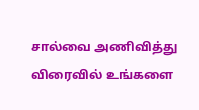சால்வை அணிவித்து விரைவில் உங்களை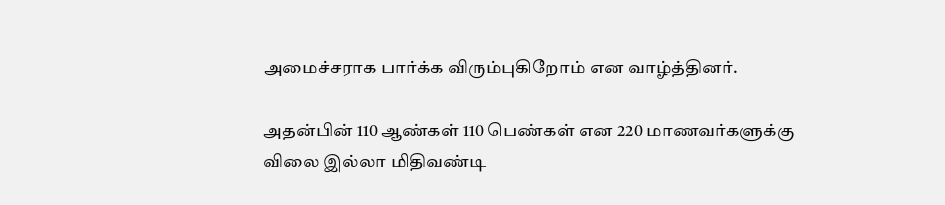அமைச்சராக பார்க்க விரும்புகிறோம் என வாழ்த்தினர்.

அதன்பின் 110 ஆண்கள் 110 பெண்கள் என 220 மாணவர்களுக்கு விலை இல்லா மிதிவண்டி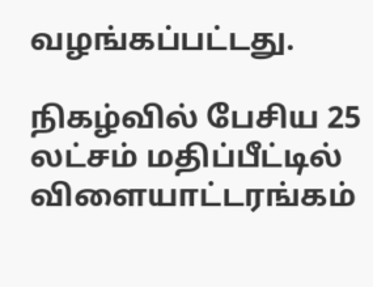வழங்கப்பட்டது.

நிகழ்வில் பேசிய 25 லட்சம் மதிப்பீட்டில் விளையாட்டரங்கம்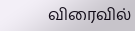விரைவில்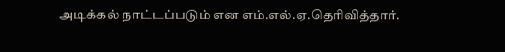அடிக்கல் நாட்டப்படும் என எம்.எல்.ஏ.தெரிவித்தார்.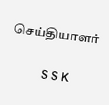செய்தியாளர்

           S S K